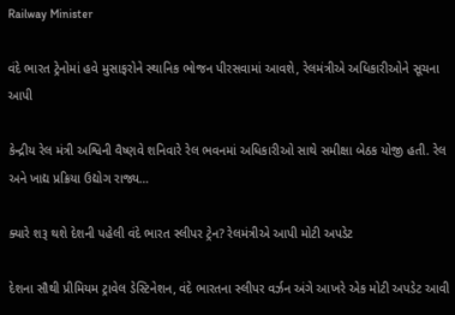Railway Minister

વંદે ભારત ટ્રેનોમાં હવે મુસાફરોને સ્થાનિક ભોજન પીરસવામાં આવશે, રેલમંત્રીએ અધિકારીઓને સૂચના આપી

કેન્દ્રીય રેલ મંત્રી અશ્વિની વૈષ્ણવે શનિવારે રેલ ભવનમાં અધિકારીઓ સાથે સમીક્ષા બેઠક યોજી હતી. રેલ અને ખાદ્ય પ્રક્રિયા ઉદ્યોગ રાજ્ય…

ક્યારે શરૂ થશે દેશની પહેલી વંદે ભારત સ્લીપર ટ્રેન? રેલમંત્રીએ આપી મોટી અપડેટ

દેશના સૌથી પ્રીમિયમ ટ્રાવેલ ડેસ્ટિનેશન, વંદે ભારતના સ્લીપર વર્ઝન અંગે આખરે એક મોટી અપડેટ આવી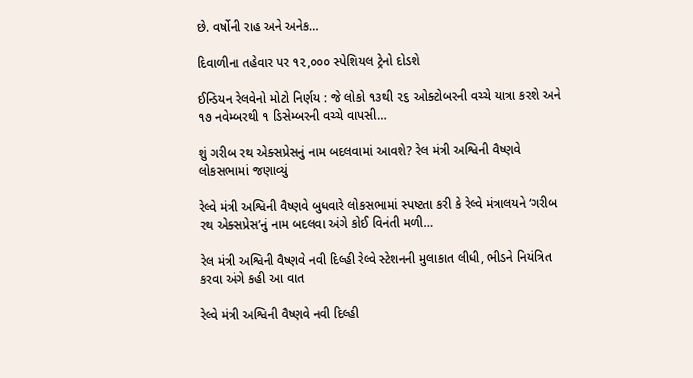છે. વર્ષોની રાહ અને અનેક…

દિવાળીના તહેવાર પર ૧૨,૦૦૦ સ્‍પેશિયલ ટ્રેનો દોડશે

ઈન્‍ડિયન રેલવેનો મોટો નિર્ણય : જે લોકો ૧૩થી ૨૬ ઓક્‍ટોબરની વચ્‍ચે યાત્રા કરશે અને ૧૭ નવેમ્‍બરથી ૧ ડિસેમ્‍બરની વચ્‍ચે વાપસી…

શું ગરીબ રથ એક્સપ્રેસનું નામ બદલવામાં આવશે? રેલ મંત્રી અશ્વિની વૈષ્ણવે લોકસભામાં જણાવ્યું

રેલ્વે મંત્રી અશ્વિની વૈષ્ણવે બુધવારે લોકસભામાં સ્પષ્ટતા કરી કે રેલ્વે મંત્રાલયને ‘ગરીબ રથ એક્સપ્રેસ’નું નામ બદલવા અંગે કોઈ વિનંતી મળી…

રેલ મંત્રી અશ્વિની વૈષ્ણવે નવી દિલ્હી રેલ્વે સ્ટેશનની મુલાકાત લીધી, ભીડને નિયંત્રિત કરવા અંગે કહી આ વાત

રેલ્વે મંત્રી અશ્વિની વૈષ્ણવે નવી દિલ્હી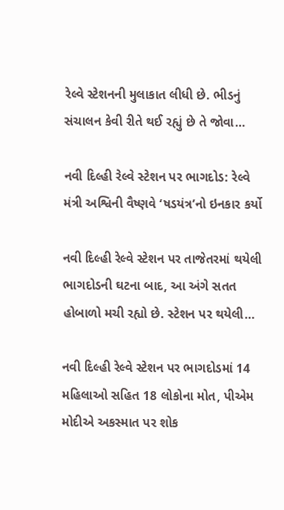રેલ્વે સ્ટેશનની મુલાકાત લીધી છે. ભીડનું સંચાલન કેવી રીતે થઈ રહ્યું છે તે જોવા…

નવી દિલ્હી રેલ્વે સ્ટેશન પર ભાગદોડ: રેલ્વે મંત્રી અશ્વિની વૈષ્ણવે ‘ષડયંત્ર’નો ઇનકાર કર્યો

નવી દિલ્હી રેલ્વે સ્ટેશન પર તાજેતરમાં થયેલી ભાગદોડની ઘટના બાદ, આ અંગે સતત હોબાળો મચી રહ્યો છે. સ્ટેશન પર થયેલી…

નવી દિલ્હી રેલ્વે સ્ટેશન પર ભાગદોડમાં 14 મહિલાઓ સહિત 18 લોકોના મોત, પીએમ મોદીએ અકસ્માત પર શોક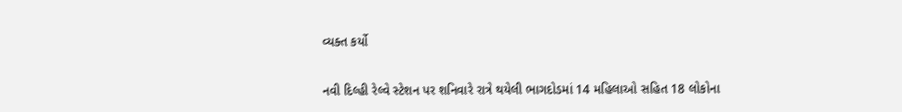વ્યક્ત કર્યો

નવી દિલ્હી રેલ્વે સ્ટેશન પર શનિવારે રાત્રે થયેલી ભાગદોડમાં 14 મહિલાઓ સહિત 18 લોકોના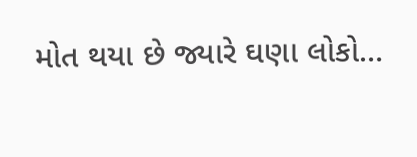મોત થયા છે જ્યારે ઘણા લોકો…